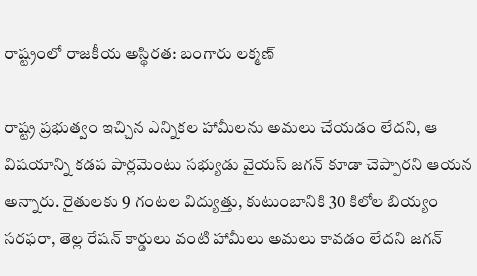రాష్ట్రంలో రాజకీయ అస్థిరత: బంగారు లక్మణ్

రాష్ట్ర ప్రభుత్వం ఇచ్చిన ఎన్నికల హామీలను అమలు చేయడం లేదని, ఆ విషయాన్ని కడప పార్లమెంటు సభ్యుడు వైయస్ జగన్ కూడా చెప్పారని ఆయన అన్నారు. రైతులకు 9 గంటల విద్యుత్తు, కుటుంబానికి 30 కిలోల బియ్యం సరఫరా, తెల్ల రేషన్ కార్డులు వంటి హామీలు అమలు కావడం లేదని జగన్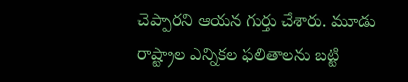చెప్పారని ఆయన గుర్తు చేశారు. మూడు రాష్ట్రాల ఎన్నికల ఫలితాలను బట్టి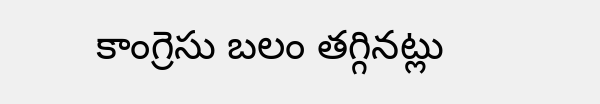కాంగ్రెసు బలం తగ్గినట్లు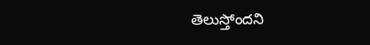తెలుస్తోందని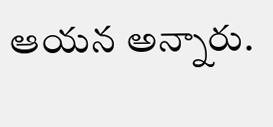ఆయన అన్నారు.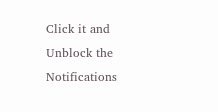Click it and Unblock the Notifications